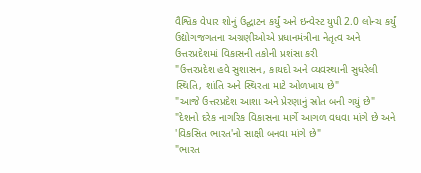વૈશ્વિક વેપાર શોનું ઉદ્ઘાટન કર્યું અને ઇન્વેસ્ટ યુપી 2.0 લોન્ચ કર્યું
ઉદ્યોગજગતના અગ્રણીઓએ પ્રધાનમંત્રીના નેતૃત્વ અને ઉત્તરપ્રદેશમાં વિકાસની તકોની પ્રશંસા કરી
"ઉત્તરપ્રદેશ હવે સુશાસન, કાયદો અને વ્યવસ્થાની સુધરેલી સ્થિતિ, શાંતિ અને સ્થિરતા માટે ઓળખાય છે"
"આજે ઉત્તરપ્રદેશ આશા અને પ્રેરણાનું સ્રોત બની ગયું છે"
"દેશનો દરેક નાગરિક વિકાસના માર્ગે આગળ વધવા માંગે છે અને 'વિકસિત ભારત'નો સાક્ષી બનવા માંગે છે"
"ભારત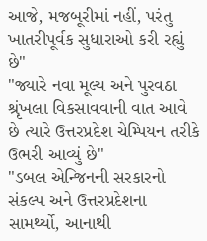આજે, મજબૂરીમાં નહીં, પરંતુ ખાતરીપૂર્વક સુધારાઓ કરી રહ્યું છે"
"જ્યારે નવા મૂલ્ય અને પુરવઠા શ્રૃંખલા વિકસાવવાની વાત આવે છે ત્યારે ઉત્તરપ્રદેશ ચેમ્પિયન તરીકે ઉભરી આવ્યું છે"
"ડબલ એન્જિનની સરકારનો સંકલ્પ અને ઉત્તરપ્રદેશના સામર્થ્યો, આનાથી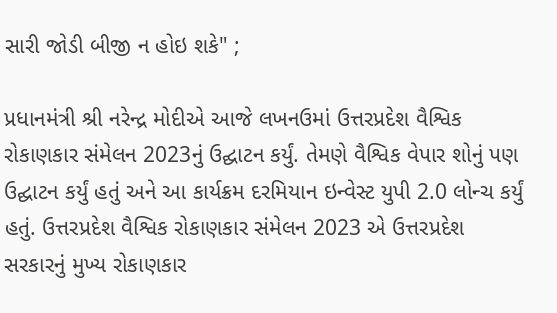સારી જોડી બીજી ન હોઇ શકે" ;

પ્રધાનમંત્રી શ્રી નરેન્દ્ર મોદીએ આજે લખનઉમાં ઉત્તરપ્રદેશ વૈશ્વિક રોકાણકાર સંમેલન 2023નું ઉદ્ઘાટન કર્યું. તેમણે વૈશ્વિક વેપાર શોનું પણ ઉદ્ઘાટન કર્યું હતું અને આ કાર્યક્રમ દરમિયાન ઇન્વેસ્ટ યુપી 2.0 લોન્ચ કર્યું હતું. ઉત્તરપ્રદેશ વૈશ્વિક રોકાણકાર સંમેલન 2023 એ ઉત્તરપ્રદેશ સરકારનું મુખ્ય રોકાણકાર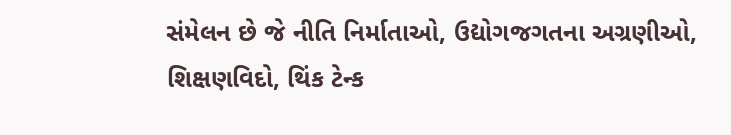સંમેલન છે જે નીતિ નિર્માતાઓ, ઉદ્યોગજગતના અગ્રણીઓ, શિક્ષણવિદો, થિંક ટેન્ક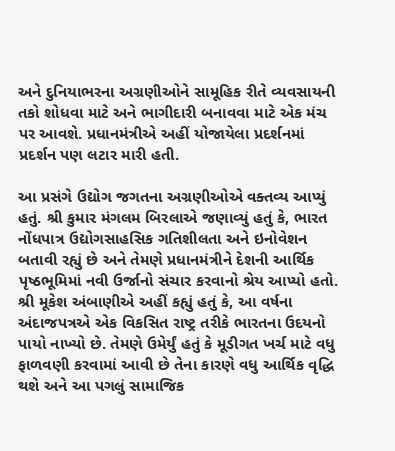અને દુનિયાભરના અગ્રણીઓને સામૂહિક રીતે વ્યવસાયની તકો શોધવા માટે અને ભાગીદારી બનાવવા માટે એક મંચ પર આવશે. પ્રધાનમંત્રીએ અહીં યોજાયેલા પ્રદર્શનમાં પ્રદર્શન પણ લટાર મારી હતી.

આ પ્રસંગે ઉદ્યોગ જગતના અગ્રણીઓએ વક્તવ્ય આપ્યું હતું. શ્રી કુમાર મંગલમ બિરલાએ જણાવ્યું હતું કે, ભારત નોંધપાત્ર ઉદ્યોગસાહસિક ગતિશીલતા અને ઇનોવેશન બતાવી રહ્યું છે અને તેમણે પ્રધાનમંત્રીને દેશની આર્થિક પૃષ્ઠભૂમિમાં નવી ઉર્જાનો સંચાર કરવાનો શ્રેય આપ્યો હતો. શ્રી મૂકેશ અંબાણીએ અહીં કહ્યું હતું કે, આ વર્ષના અંદાજપત્રએ એક વિકસિત રાષ્ટ્ર તરીકે ભારતના ઉદયનો પાયો નાખ્યો છે. તેમણે ઉમેર્યું હતું કે મૂડીગત ખર્ચ માટે વધુ ફાળવણી કરવામાં આવી છે તેના કારણે વધુ આર્થિક વૃદ્ધિ થશે અને આ પગલું સામાજિક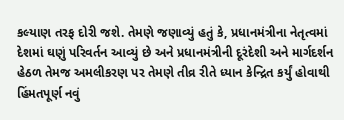કલ્યાણ તરફ દોરી જશે. તેમણે જણાવ્યું હતું કે, પ્રધાનમંત્રીના નેતૃત્વમાં દેશમાં ઘણું પરિવર્તન આવ્યું છે અને પ્રધાનમંત્રીની દૂરંદેશી અને માર્ગદર્શન હેઠળ તેમજ અમલીકરણ પર તેમણે તીવ્ર રીતે ધ્યાન કેન્દ્રિત કર્યું હોવાથી હિંમતપૂર્ણ નવું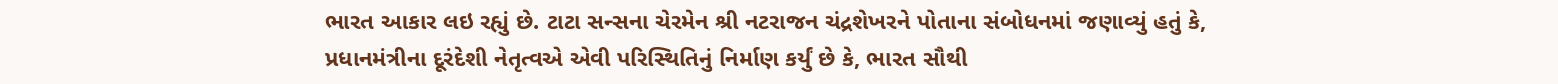ભારત આકાર લઇ રહ્યું છે. ટાટા સન્સના ચેરમેન શ્રી નટરાજન ચંદ્રશેખરને પોતાના સંબોધનમાં જણાવ્યું હતું કે, પ્રધાનમંત્રીના દૂરંદેશી નેતૃત્વએ એવી પરિસ્થિતિનું નિર્માણ કર્યું છે કે, ભારત સૌથી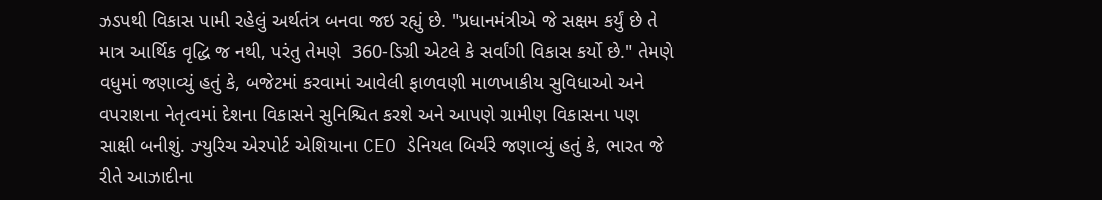ઝડપથી વિકાસ પામી રહેલું અર્થતંત્ર બનવા જઇ રહ્યું છે. "પ્રધાનમંત્રીએ જે સક્ષમ કર્યું છે તે માત્ર આર્થિક વૃદ્ધિ જ નથી, પરંતુ તેમણે  360-ડિગ્રી એટલે કે સર્વાંગી વિકાસ કર્યો છે." તેમણે વધુમાં જણાવ્યું હતું કે, બજેટમાં કરવામાં આવેલી ફાળવણી માળખાકીય સુવિધાઓ અને વપરાશના નેતૃત્વમાં દેશના વિકાસને સુનિશ્ચિત કરશે અને આપણે ગ્રામીણ વિકાસના પણ સાક્ષી બનીશું. ઝ્યુરિચ એરપોર્ટ એશિયાના CEO ડેનિયલ બિર્ચરે જણાવ્યું હતું કે, ભારત જે રીતે આઝાદીના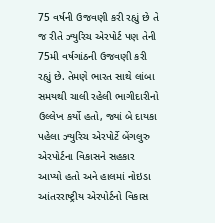75 વર્ષની ઉજવણી કરી રહ્યું છે તે જ રીતે ઝ્યુરિચ એરપોર્ટ પણ તેની 75મી વર્ષગાંઠની ઉજવણી કરી રહ્યું છે. તેમણે ભારત સાથે લાંબા સમયથી ચાલી રહેલી ભાગીદારીનો ઉલ્લેખ કર્યો હતો, જ્યાં બે દાયકા પહેલા ઝ્યુરિચ એરપોર્ટે બેંગલુરુ એરપોર્ટના વિકાસને સહકાર આપ્યો હતો અને હાલમાં નોઇડા આંતરરાષ્ટ્રીય એરપોર્ટનો વિકાસ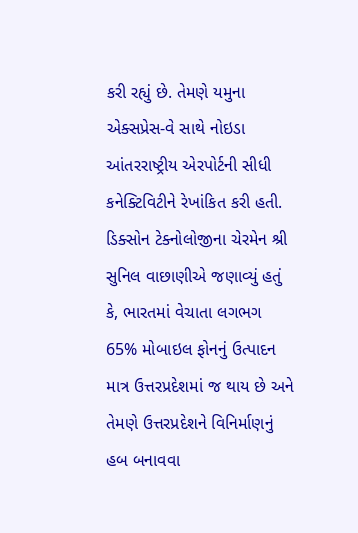કરી રહ્યું છે. તેમણે યમુના એક્સપ્રેસ-વે સાથે નોઇડા આંતરરાષ્ટ્રીય એરપોર્ટની સીધી કનેક્ટિવિટીને રેખાંકિત કરી હતી. ડિક્સોન ટેક્નોલોજીના ચેરમેન શ્રી સુનિલ વાછાણીએ જણાવ્યું હતું કે, ભારતમાં વેચાતા લગભગ 65% મોબાઇલ ફોનનું ઉત્પાદન માત્ર ઉત્તરપ્રદેશમાં જ થાય છે અને તેમણે ઉત્તરપ્રદેશને વિનિર્માણનું હબ બનાવવા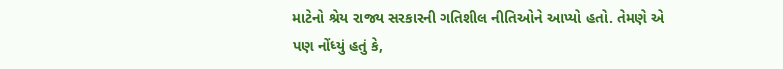માટેનો શ્રેય રાજ્ય સરકારની ગતિશીલ નીતિઓને આપ્યો હતો. તેમણે એ પણ નોંધ્યું હતું કે,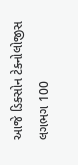આજે ડિક્સોન ટેક્નોલોજીસ લગભગ 100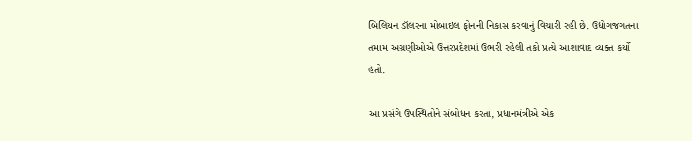બિલિયન ડૉલરના મોબાઇલ ફોનની નિકાસ કરવાનું વિચારી રહી છે. ઉદ્યોગજગતના તમામ અગ્રણીઓએ ઉત્તરપ્રદેશમાં ઉભરી રહેલી તકો પ્રત્યે આશાવાદ વ્યક્ત કર્યો હતો.

આ પ્રસંગે ઉપસ્થિતોને સંબોધન કરતા, પ્રધાનમંત્રીએ એક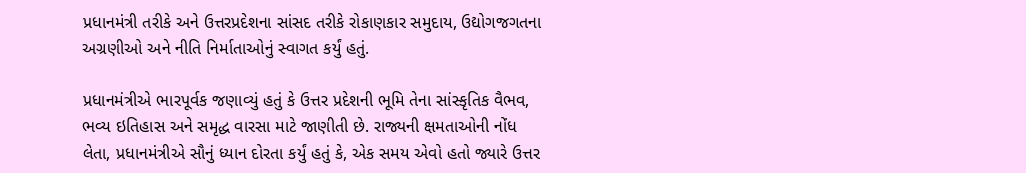પ્રધાનમંત્રી તરીકે અને ઉત્તરપ્રદેશના સાંસદ તરીકે રોકાણકાર સમુદાય, ઉદ્યોગજગતના અગ્રણીઓ અને નીતિ નિર્માતાઓનું સ્વાગત કર્યું હતું.

પ્રધાનમંત્રીએ ભારપૂર્વક જણાવ્યું હતું કે ઉત્તર પ્રદેશની ભૂમિ તેના સાંસ્કૃતિક વૈભવ, ભવ્ય ઇતિહાસ અને સમૃદ્ધ વારસા માટે જાણીતી છે. રાજ્યની ક્ષમતાઓની નોંધ લેતા, પ્રધાનમંત્રીએ સૌનું ધ્યાન દોરતા કર્યું હતું કે, એક સમય એવો હતો જ્યારે ઉત્તર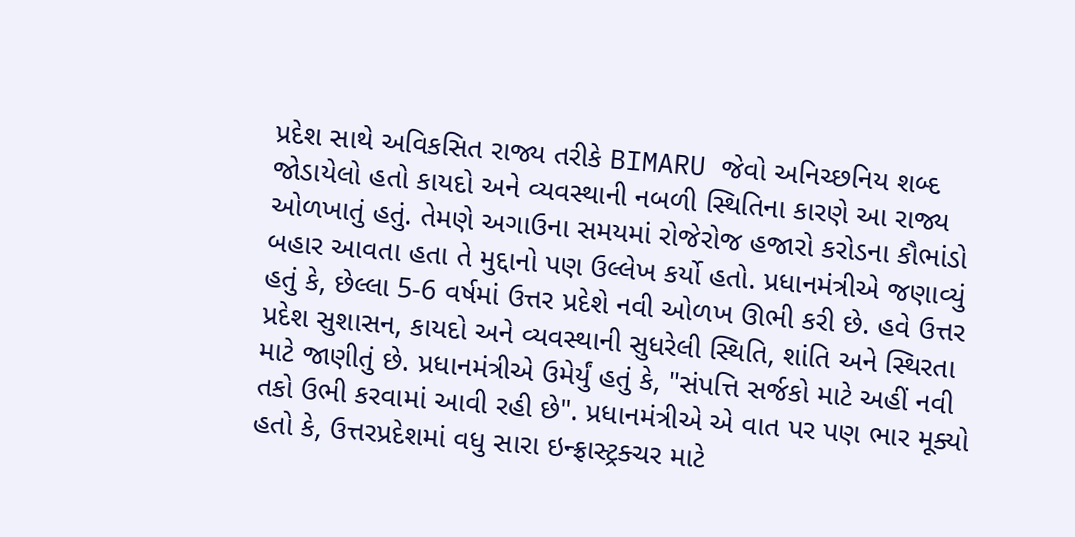પ્રદેશ સાથે અવિકસિત રાજ્ય તરીકે BIMARU જેવો અનિચ્છનિય શબ્દ જોડાયેલો હતો કાયદો અને વ્યવસ્થાની નબળી સ્થિતિના કારણે આ રાજ્ય ઓળખાતું હતું. તેમણે અગાઉના સમયમાં રોજેરોજ હજારો કરોડના કૌભાંડો બહાર આવતા હતા તે મુદ્દાનો પણ ઉલ્લેખ કર્યો હતો. પ્રધાનમંત્રીએ જણાવ્યું હતું કે, છેલ્લા 5-6 વર્ષમાં ઉત્તર પ્રદેશે નવી ઓળખ ઊભી કરી છે. હવે ઉત્તર પ્રદેશ સુશાસન, કાયદો અને વ્યવસ્થાની સુધરેલી સ્થિતિ, શાંતિ અને સ્થિરતા માટે જાણીતું છે. પ્રધાનમંત્રીએ ઉમેર્યું હતું કે, "સંપત્તિ સર્જકો માટે અહીં નવી તકો ઉભી કરવામાં આવી રહી છે". પ્રધાનમંત્રીએ એ વાત પર પણ ભાર મૂક્યો હતો કે, ઉત્તરપ્રદેશમાં વધુ સારા ઇન્ફ્રાસ્ટ્રક્ચર માટે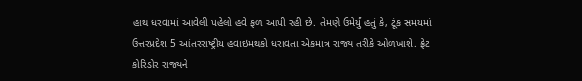હાથ ધરવામાં આવેલી પહેલો હવે ફળ આપી રહી છે. તેમણે ઉમેર્યું હતું કે, ટૂંક સમયમાં ઉત્તરપ્રદેશ 5 આંતરરાષ્ટ્રીય હવાઇમથકો ધરાવતા એકમાત્ર રાજ્ય તરીકે ઓળખાશે. ફ્રેટ કોરિડોર રાજ્યને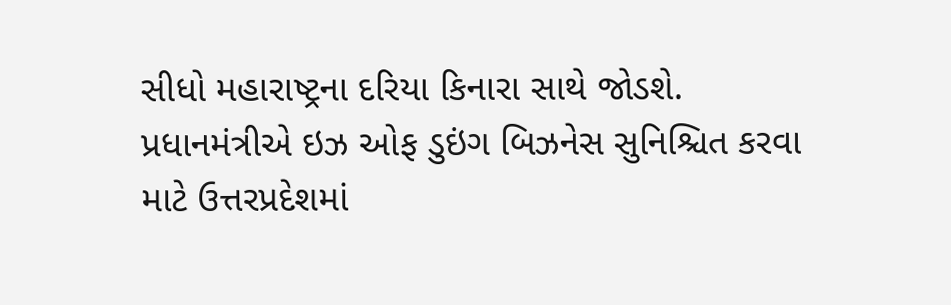સીધો મહારાષ્ટ્રના દરિયા કિનારા સાથે જોડશે. પ્રધાનમંત્રીએ ઇઝ ઓફ ડુઇંગ બિઝનેસ સુનિશ્ચિત કરવા માટે ઉત્તરપ્રદેશમાં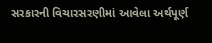સરકારની વિચારસરણીમાં આવેલા અર્થપૂર્ણ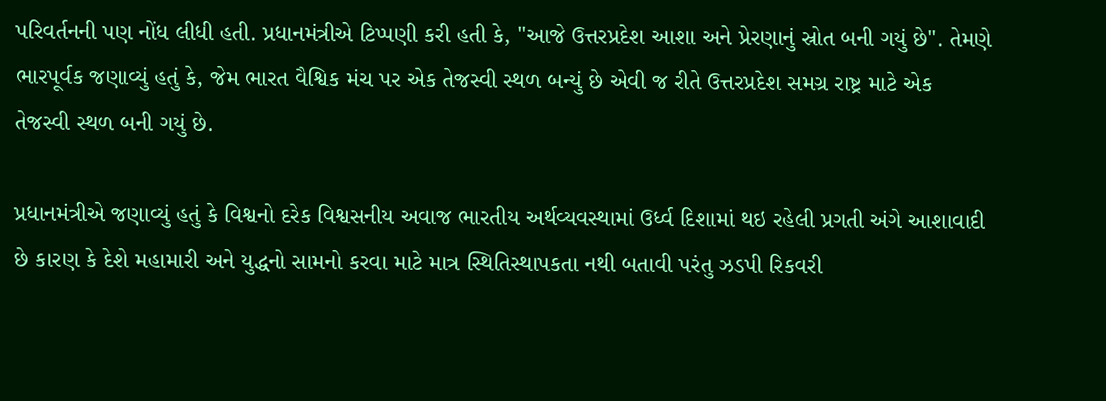પરિવર્તનની પણ નોંધ લીધી હતી. પ્રધાનમંત્રીએ ટિપ્પણી કરી હતી કે, "આજે ઉત્તરપ્રદેશ આશા અને પ્રેરણાનું સ્રોત બની ગયું છે". તેમણે ભારપૂર્વક જણાવ્યું હતું કે, જેમ ભારત વૈશ્વિક મંચ પર એક તેજસ્વી સ્થળ બન્યું છે એવી જ રીતે ઉત્તરપ્રદેશ સમગ્ર રાષ્ટ્ર માટે એક તેજસ્વી સ્થળ બની ગયું છે.

પ્રધાનમંત્રીએ જણાવ્યું હતું કે વિશ્વનો દરેક વિશ્વસનીય અવાજ ભારતીય અર્થવ્યવસ્થામાં ઉર્ધ્વ દિશામાં થઇ રહેલી પ્રગતી અંગે આશાવાદી છે કારણ કે દેશે મહામારી અને યુદ્ધનો સામનો કરવા માટે માત્ર સ્થિતિસ્થાપકતા નથી બતાવી પરંતુ ઝડપી રિકવરી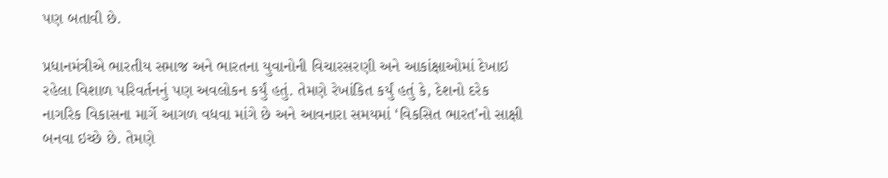પણ બતાવી છે.

પ્રધાનમંત્રીએ ભારતીય સમાજ અને ભારતના યુવાનોની વિચારસરણી અને આકાંક્ષાઓમાં દેખાઇ રહેલા વિશાળ પરિવર્તનનું પણ અવલોકન કર્યું હતું. તેમણે રેખાંકિત કર્યું હતું કે, દેશનો દરેક નાગરિક વિકાસના માર્ગે આગળ વધવા માંગે છે અને આવનારા સમયમાં ‘વિકસિત ભારત’નો સાક્ષી બનવા ઇચ્છે છે. તેમણે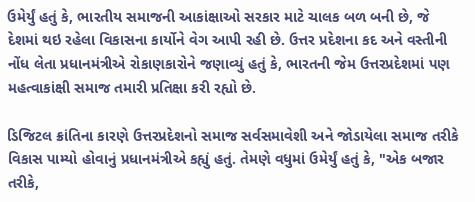ઉમેર્યું હતું કે, ભારતીય સમાજની આકાંક્ષાઓ સરકાર માટે ચાલક બળ બની છે, જે દેશમાં થઇ રહેલા વિકાસના કાર્યોને વેગ આપી રહી છે. ઉત્તર પ્રદેશના કદ અને વસ્તીની નોંધ લેતા પ્રધાનમંત્રીએ રોકાણકારોને જણાવ્યું હતું કે, ભારતની જેમ ઉત્તરપ્રદેશમાં પણ મહત્વાકાંક્ષી સમાજ તમારી પ્રતિક્ષા કરી રહ્યો છે.

ડિજિટલ ક્રાંતિના કારણે ઉત્તરપ્રદેશનો સમાજ સર્વસમાવેશી અને જોડાયેલા સમાજ તરીકે વિકાસ પામ્યો હોવાનું પ્રધાનમંત્રીએ કહ્યું હતું. તેમણે વધુમાં ઉમેર્યું હતું કે, "એક બજાર તરીકે,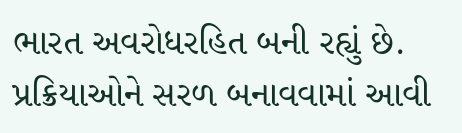ભારત અવરોધરહિત બની રહ્યું છે. પ્રક્રિયાઓને સરળ બનાવવામાં આવી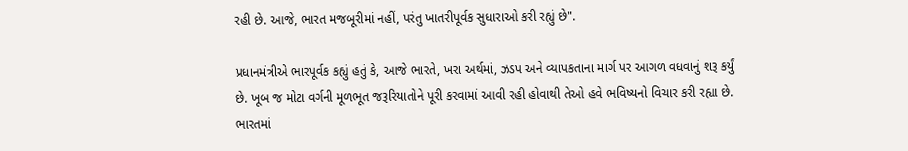રહી છે. આજે, ભારત મજબૂરીમાં નહીં, પરંતુ ખાતરીપૂર્વક સુધારાઓ કરી રહ્યું છે".

પ્રધાનમંત્રીએ ભારપૂર્વક કહ્યું હતું કે, આજે ભારતે, ખરા અર્થમાં, ઝડપ અને વ્યાપકતાના માર્ગ પર આગળ વધવાનું શરૂ કર્યું છે. ખૂબ જ મોટા વર્ગની મૂળભૂત જરૂરિયાતોને પૂરી કરવામાં આવી રહી હોવાથી તેઓ હવે ભવિષ્યનો વિચાર કરી રહ્યા છે. ભારતમાં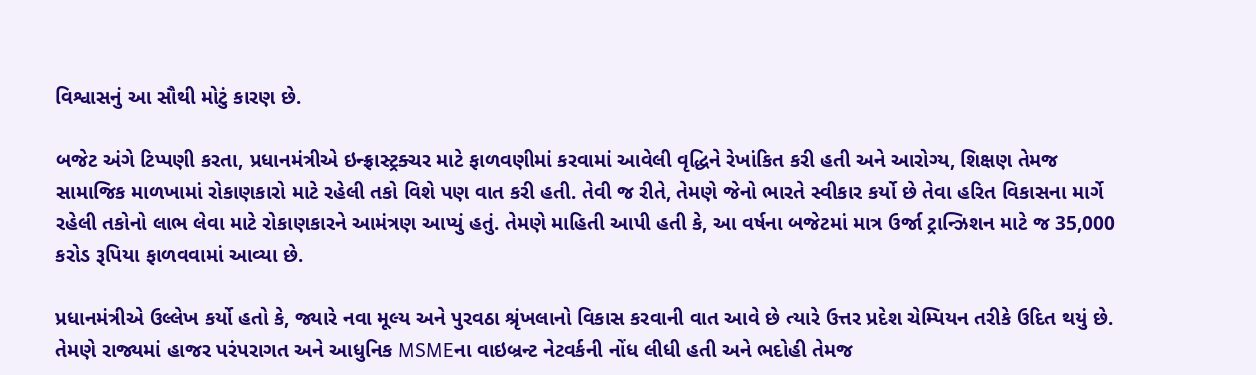વિશ્વાસનું આ સૌથી મોટું કારણ છે.

બજેટ અંગે ટિપ્પણી કરતા, પ્રધાનમંત્રીએ ઇન્ફ્રાસ્ટ્રક્ચર માટે ફાળવણીમાં કરવામાં આવેલી વૃદ્ધિને રેખાંકિત કરી હતી અને આરોગ્ય, શિક્ષણ તેમજ સામાજિક માળખામાં રોકાણકારો માટે રહેલી તકો વિશે પણ વાત કરી હતી. તેવી જ રીતે, તેમણે જેનો ભારતે સ્વીકાર કર્યો છે તેવા હરિત વિકાસના માર્ગે રહેલી તકોનો લાભ લેવા માટે રોકાણકારને આમંત્રણ આપ્યું હતું. તેમણે માહિતી આપી હતી કે, આ વર્ષના બજેટમાં માત્ર ઉર્જા ટ્રાન્ઝિશન માટે જ 35,000 કરોડ રૂપિયા ફાળવવામાં આવ્યા છે.

પ્રધાનમંત્રીએ ઉલ્લેખ કર્યો હતો કે, જ્યારે નવા મૂલ્ય અને પુરવઠા શ્રૃંખલાનો વિકાસ કરવાની વાત આવે છે ત્યારે ઉત્તર પ્રદેશ ચેમ્પિયન તરીકે ઉદિત થયું છે. તેમણે રાજ્યમાં હાજર પરંપરાગત અને આધુનિક MSMEના વાઇબ્રન્ટ નેટવર્કની નોંધ લીધી હતી અને ભદોહી તેમજ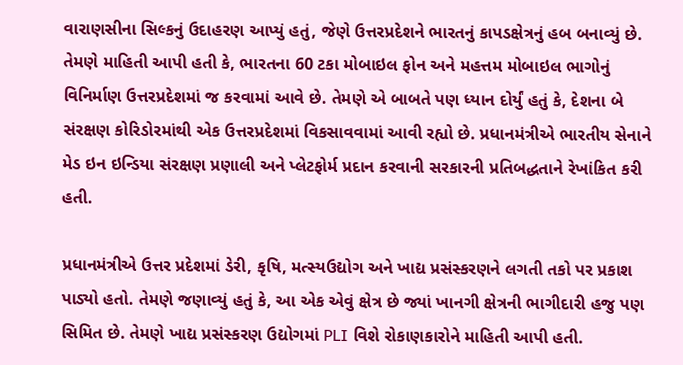વારાણસીના સિલ્કનું ઉદાહરણ આપ્યું હતું, જેણે ઉત્તરપ્રદેશને ભારતનું કાપડક્ષેત્રનું હબ બનાવ્યું છે. તેમણે માહિતી આપી હતી કે, ભારતના 60 ટકા મોબાઇલ ફોન અને મહત્તમ મોબાઇલ ભાગોનું વિનિર્માણ ઉત્તરપ્રદેશમાં જ કરવામાં આવે છે. તેમણે એ બાબતે પણ ધ્યાન દોર્યું હતું કે, દેશના બે સંરક્ષણ કોરિડોરમાંથી એક ઉત્તરપ્રદેશમાં વિકસાવવામાં આવી રહ્યો છે. પ્રધાનમંત્રીએ ભારતીય સેનાને મેડ ઇન ઇન્ડિયા સંરક્ષણ પ્રણાલી અને પ્લેટફોર્મ પ્રદાન કરવાની સરકારની પ્રતિબદ્ધતાને રેખાંકિત કરી હતી.

પ્રધાનમંત્રીએ ઉત્તર પ્રદેશમાં ડેરી, કૃષિ, મત્સ્યઉદ્યોગ અને ખાદ્ય પ્રસંસ્કરણને લગતી તકો પર પ્રકાશ પાડ્યો હતો. તેમણે જણાવ્યું હતું કે, આ એક એવું ક્ષેત્ર છે જ્યાં ખાનગી ક્ષેત્રની ભાગીદારી હજુ પણ સિમિત છે. તેમણે ખાદ્ય પ્રસંસ્કરણ ઉદ્યોગમાં PLI વિશે રોકાણકારોને માહિતી આપી હતી.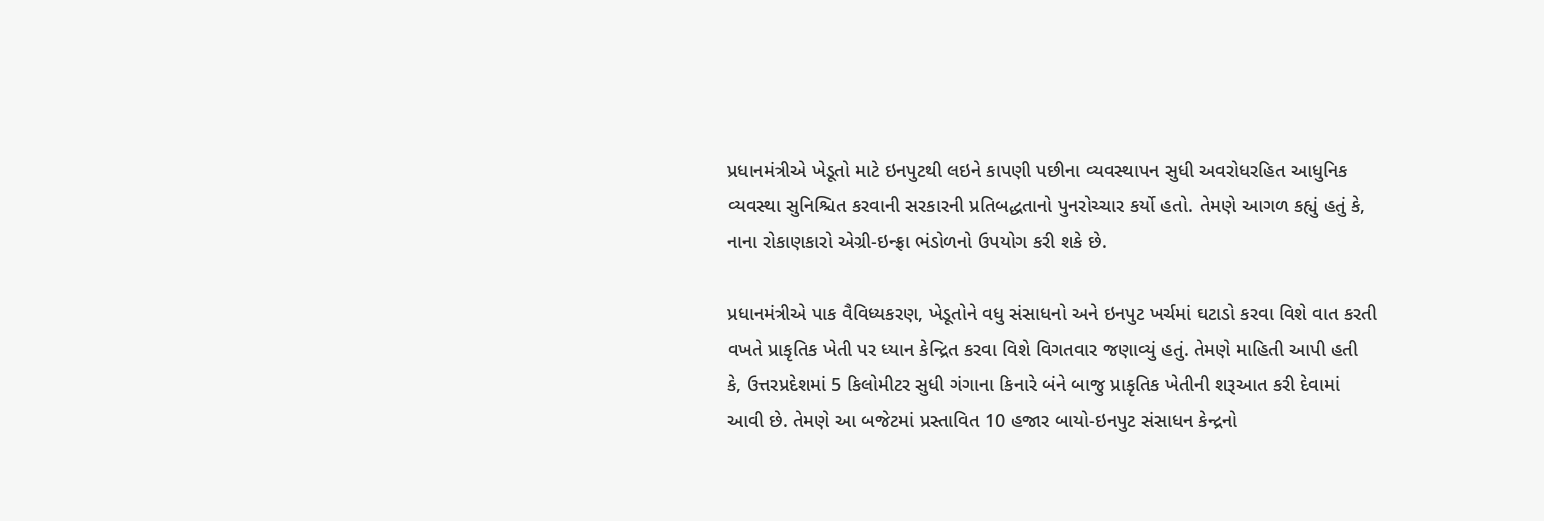પ્રધાનમંત્રીએ ખેડૂતો માટે ઇનપુટથી લઇને કાપણી પછીના વ્યવસ્થાપન સુધી અવરોધરહિત આધુનિક વ્યવસ્થા સુનિશ્ચિત કરવાની સરકારની પ્રતિબદ્ધતાનો પુનરોચ્ચાર કર્યો હતો. તેમણે આગળ કહ્યું હતું કે, નાના રોકાણકારો એગ્રી-ઇન્ફ્રા ભંડોળનો ઉપયોગ કરી શકે છે.

પ્રધાનમંત્રીએ પાક વૈવિધ્યકરણ, ખેડૂતોને વધુ સંસાધનો અને ઇનપુટ ખર્ચમાં ઘટાડો કરવા વિશે વાત કરતી વખતે પ્રાકૃતિક ખેતી પર ધ્યાન કેન્દ્રિત કરવા વિશે વિગતવાર જણાવ્યું હતું. તેમણે માહિતી આપી હતી કે, ઉત્તરપ્રદેશમાં 5 કિલોમીટર સુધી ગંગાના કિનારે બંને બાજુ પ્રાકૃતિક ખેતીની શરૂઆત કરી દેવામાં આવી છે. તેમણે આ બજેટમાં પ્રસ્તાવિત 10 હજાર બાયો-ઇનપુટ સંસાધન કેન્દ્રનો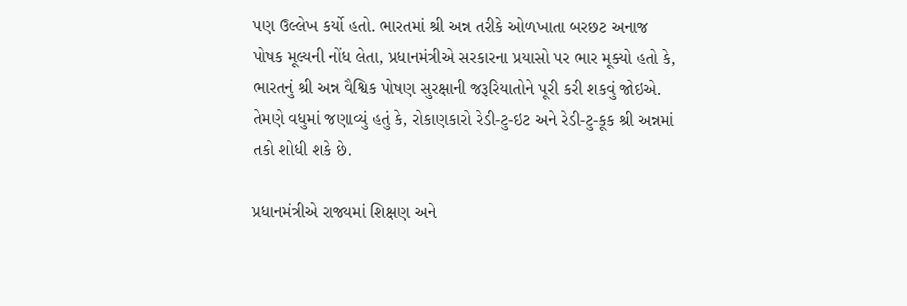પણ ઉલ્લેખ કર્યો હતો. ભારતમાં શ્રી અન્ન તરીકે ઓળખાતા બરછટ અનાજ પોષક મૂલ્યની નોંધ લેતા, પ્રધાનમંત્રીએ સરકારના પ્રયાસો પર ભાર મૂક્યો હતો કે, ભારતનું શ્રી અન્ન વૈશ્વિક પોષણ સુરક્ષાની જરૂરિયાતોને પૂરી કરી શકવું જોઇએ. તેમણે વધુમાં જણાવ્યું હતું કે, રોકાણકારો રેડી-ટુ-ઇટ અને રેડી-ટુ-કૂક શ્રી અન્નમાં તકો શોધી શકે છે.

પ્રધાનમંત્રીએ રાજ્યમાં શિક્ષણ અને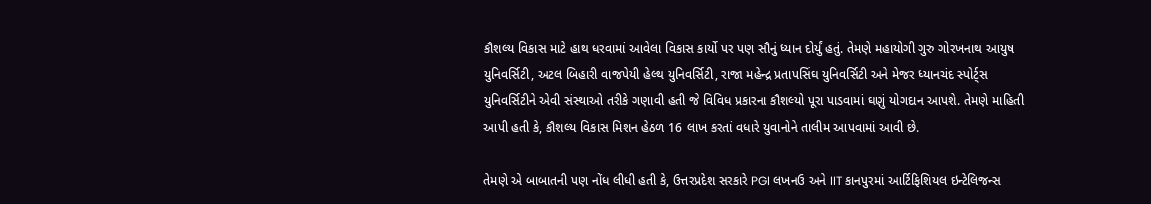કૌશલ્ય વિકાસ માટે હાથ ધરવામાં આવેલા વિકાસ કાર્યો પર પણ સૌનું ધ્યાન દોર્યું હતું. તેમણે મહાયોગી ગુરુ ગોરખનાથ આયુષ યુનિવર્સિટી, અટલ બિહારી વાજપેયી હેલ્થ યુનિવર્સિટી, રાજા મહેન્દ્ર પ્રતાપસિંઘ યુનિવર્સિટી અને મેજર ધ્યાનચંદ સ્પોર્ટ્સ યુનિવર્સિટીને એવી સંસ્થાઓ તરીકે ગણાવી હતી જે વિવિધ પ્રકારના કૌશલ્યો પૂરા પાડવામાં ઘણું યોગદાન આપશે. તેમણે માહિતી આપી હતી કે, કૌશલ્ય વિકાસ મિશન હેઠળ 16 લાખ કરતાં વધારે યુવાનોને તાલીમ આપવામાં આવી છે.

તેમણે એ બાબાતની પણ નોંધ લીધી હતી કે, ઉત્તરપ્રદેશ સરકારે PGI લખનઉ અને IIT કાનપુરમાં આર્ટિફિશિયલ ઇન્ટેલિજન્સ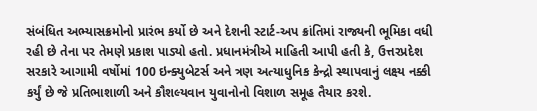સંબંધિત અભ્યાસક્રમોનો પ્રારંભ કર્યો છે અને દેશની સ્ટાર્ટ-અપ ક્રાંતિમાં રાજ્યની ભૂમિકા વધી રહી છે તેના પર તેમણે પ્રકાશ પાડ્યો હતો. પ્રધાનમંત્રીએ માહિતી આપી હતી કે, ઉત્તરપ્રદેશ સરકારે આગામી વર્ષોમાં 100 ઇન્ક્યુબેટર્સ અને ત્રણ અત્યાધુનિક કેન્દ્રો સ્થાપવાનું લક્ષ્ય નક્કી કર્યું છે જે પ્રતિભાશાળી અને કૌશલ્યવાન યુવાનોનો વિશાળ સમૂહ તૈયાર કરશે.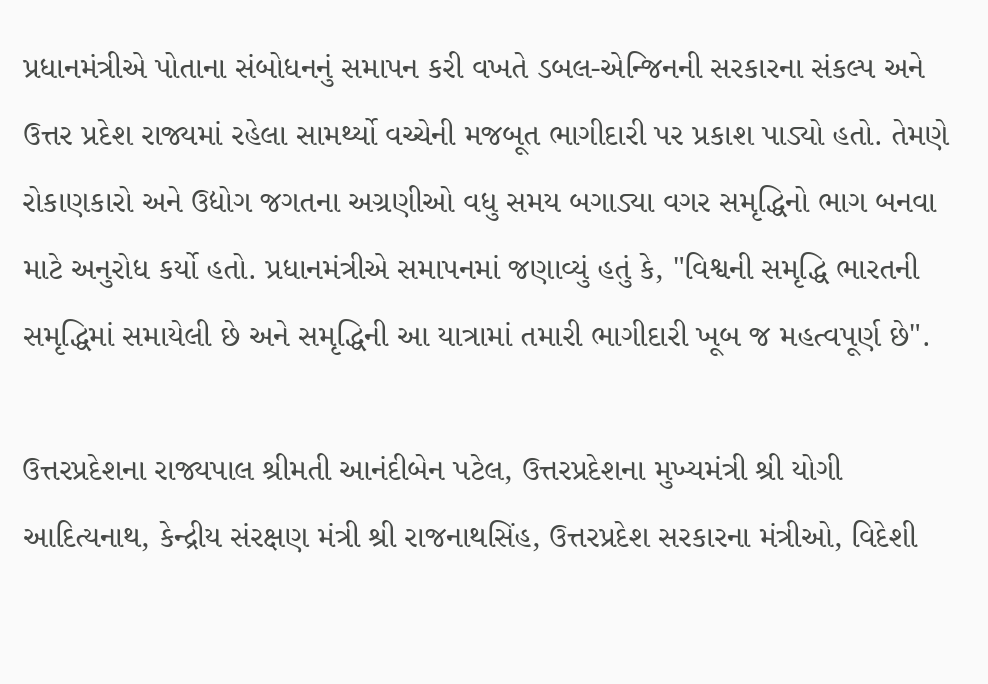પ્રધાનમંત્રીએ પોતાના સંબોધનનું સમાપન કરી વખતે ડબલ-એન્જિનની સરકારના સંકલ્પ અને ઉત્તર પ્રદેશ રાજ્યમાં રહેલા સામર્થ્યો વચ્ચેની મજબૂત ભાગીદારી પર પ્રકાશ પાડ્યો હતો. તેમણે રોકાણકારો અને ઉદ્યોગ જગતના અગ્રણીઓ વધુ સમય બગાડ્યા વગર સમૃદ્ધિનો ભાગ બનવા માટે અનુરોધ કર્યો હતો. પ્રધાનમંત્રીએ સમાપનમાં જણાવ્યું હતું કે, "વિશ્વની સમૃદ્ધિ ભારતની સમૃદ્ધિમાં સમાયેલી છે અને સમૃદ્ધિની આ યાત્રામાં તમારી ભાગીદારી ખૂબ જ મહત્વપૂર્ણ છે".

ઉત્તરપ્રદેશના રાજ્યપાલ શ્રીમતી આનંદીબેન પટેલ, ઉત્તરપ્રદેશના મુખ્યમંત્રી શ્રી યોગી આદિત્યનાથ, કેન્દ્રીય સંરક્ષણ મંત્રી શ્રી રાજનાથસિંહ, ઉત્તરપ્રદેશ સરકારના મંત્રીઓ, વિદેશી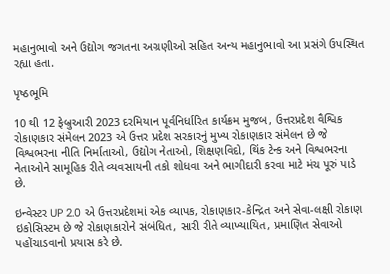મહાનુભાવો અને ઉદ્યોગ જગતના અગ્રણીઓ સહિત અન્ય મહાનુભાવો આ પ્રસંગે ઉપસ્થિત રહ્યા હતા.

પૃષ્ઠભૂમિ

10 થી 12 ફેબ્રુઆરી 2023 દરમિયાન પૂર્વનિર્ધારિત કાર્યક્રમ મુજબ, ઉત્તરપ્રદેશ વૈશ્વિક રોકાણકાર સંમેલન 2023 એ ઉત્તર પ્રદેશ સરકારનું મુખ્ય રોકાણકાર સંમેલન છે જે વિશ્વભરના નીતિ નિર્માતાઓ, ઉદ્યોગ નેતાઓ, શિક્ષણવિદો, થિંક ટેન્ક અને વિશ્વભરના નેતાઓને સામૂહિક રીતે વ્યવસાયની તકો શોધવા અને ભાગીદારી કરવા માટે મંચ પૂરું પાડે છે.

ઇન્વેસ્ટર UP 2.0 એ ઉત્તરપ્રદેશમાં એક વ્યાપક, રોકાણકાર-કેન્દ્રિત અને સેવા-લક્ષી રોકાણ ઇકોસિસ્ટમ છે જે રોકાણકારોને સંબંધિત, સારી રીતે વ્યાખ્યાયિત, પ્રમાણિત સેવાઓ પહોંચાડવાનો પ્રયાસ કરે છે.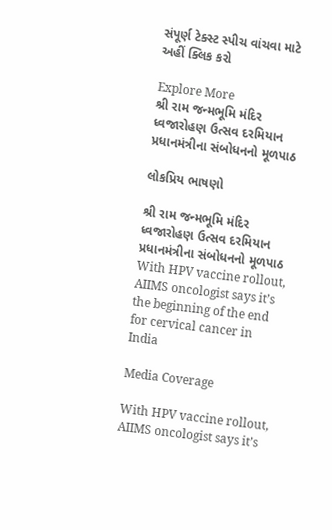સંપૂર્ણ ટેક્સ્ટ સ્પીચ વાંચવા માટે અહીં ક્લિક કરો

Explore More
શ્રી રામ જન્મભૂમિ મંદિર ધ્વજારોહણ ઉત્સવ દરમિયાન પ્રધાનમંત્રીના સંબોધનનો મૂળપાઠ

લોકપ્રિય ભાષણો

શ્રી રામ જન્મભૂમિ મંદિર ધ્વજારોહણ ઉત્સવ દરમિયાન પ્રધાનમંત્રીના સંબોધનનો મૂળપાઠ
With HPV vaccine rollout, AIIMS oncologist says it’s the beginning of the end for cervical cancer in India

Media Coverage

With HPV vaccine rollout, AIIMS oncologist says it’s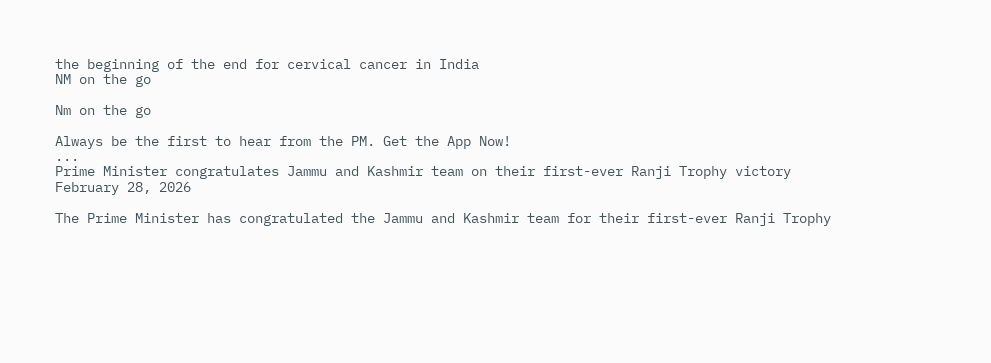the beginning of the end for cervical cancer in India
NM on the go

Nm on the go

Always be the first to hear from the PM. Get the App Now!
...
Prime Minister congratulates Jammu and Kashmir team on their first-ever Ranji Trophy victory
February 28, 2026

The Prime Minister has congratulated the Jammu and Kashmir team for their first-ever Ranji Trophy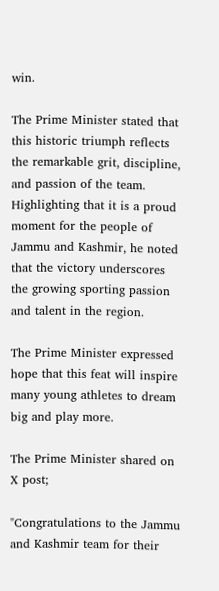win.

The Prime Minister stated that this historic triumph reflects the remarkable grit, discipline, and passion of the team. Highlighting that it is a proud moment for the people of Jammu and Kashmir, he noted that the victory underscores the growing sporting passion and talent in the region.

The Prime Minister expressed hope that this feat will inspire many young athletes to dream big and play more.

The Prime Minister shared on X post;

"Congratulations to the Jammu and Kashmir team for their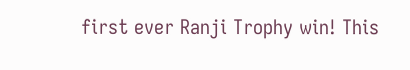first ever Ranji Trophy win! This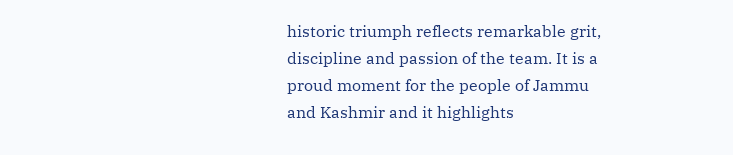historic triumph reflects remarkable grit, discipline and passion of the team. It is a proud moment for the people of Jammu and Kashmir and it highlights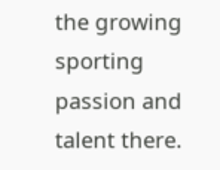the growing sporting passion and talent there.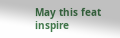May this feat inspire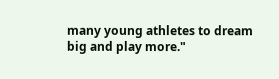many young athletes to dream big and play more."